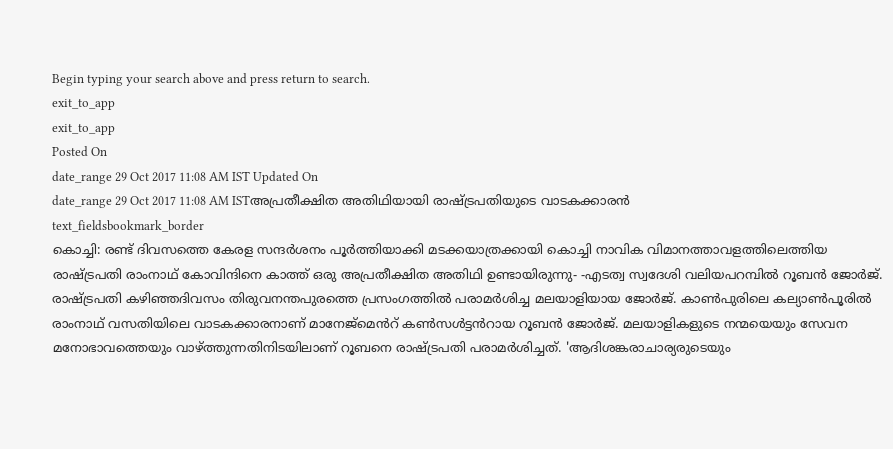Begin typing your search above and press return to search.
exit_to_app
exit_to_app
Posted On
date_range 29 Oct 2017 11:08 AM IST Updated On
date_range 29 Oct 2017 11:08 AM ISTഅപ്രതീക്ഷിത അതിഥിയായി രാഷ്ട്രപതിയുടെ വാടകക്കാരൻ
text_fieldsbookmark_border
കൊച്ചി: രണ്ട് ദിവസത്തെ കേരള സന്ദർശനം പൂർത്തിയാക്കി മടക്കയാത്രക്കായി കൊച്ചി നാവിക വിമാനത്താവളത്തിലെത്തിയ രാഷ്ട്രപതി രാംനാഥ് കോവിന്ദിനെ കാത്ത് ഒരു അപ്രതീക്ഷിത അതിഥി ഉണ്ടായിരുന്നു- -എടത്വ സ്വദേശി വലിയപറമ്പിൽ റൂബൻ ജോർജ്. രാഷ്ട്രപതി കഴിഞ്ഞദിവസം തിരുവനന്തപുരത്തെ പ്രസംഗത്തിൽ പരാമർശിച്ച മലയാളിയായ ജോർജ്. കാൺപുരിലെ കല്യാൺപൂരിൽ രാംനാഥ് വസതിയിലെ വാടകക്കാരനാണ് മാനേജ്മെൻറ് കൺസൾട്ടൻറായ റൂബൻ ജോർജ്. മലയാളികളുടെ നന്മയെയും സേവന മനോഭാവത്തെയും വാഴ്ത്തുന്നതിനിടയിലാണ് റൂബനെ രാഷ്ട്രപതി പരാമർശിച്ചത്. 'ആദിശങ്കരാചാര്യരുടെയും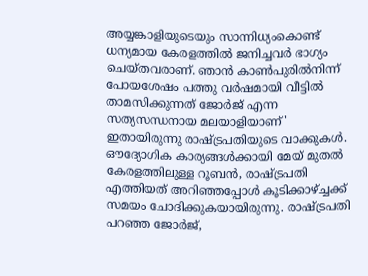അയ്യങ്കാളിയുടെയും സാന്നിധ്യംകൊണ്ട് ധന്യമായ കേരളത്തിൽ ജനിച്ചവർ ഭാഗ്യം ചെയ്തവരാണ്. ഞാൻ കാൺപുരിൽനിന്ന് പോയശേഷം പത്തു വർഷമായി വീട്ടിൽ താമസിക്കുന്നത് ജോർജ് എന്ന സത്യസന്ധനായ മലയാളിയാണ്' ഇതായിരുന്നു രാഷ്ട്രപതിയുടെ വാക്കുകൾ. ഔദ്യോഗിക കാര്യങ്ങൾക്കായി മേയ് മുതൽ കേരളത്തിലുള്ള റൂബൻ, രാഷ്ട്രപതി എത്തിയത് അറിഞ്ഞപ്പോൾ കൂടിക്കാഴ്ച്ചക്ക് സമയം ചോദിക്കുകയായിരുന്നു. രാഷ്ട്രപതി പറഞ്ഞ ജോർജ്,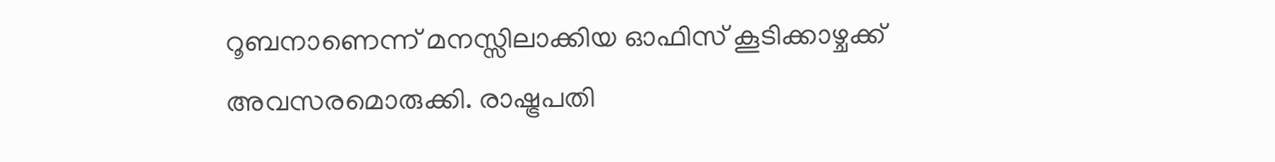റൂബനാണെന്ന് മനസ്സിലാക്കിയ ഓഫിസ് കൂടിക്കാഴ്ചക്ക് അവസരമൊരുക്കി. രാഷ്ട്രപതി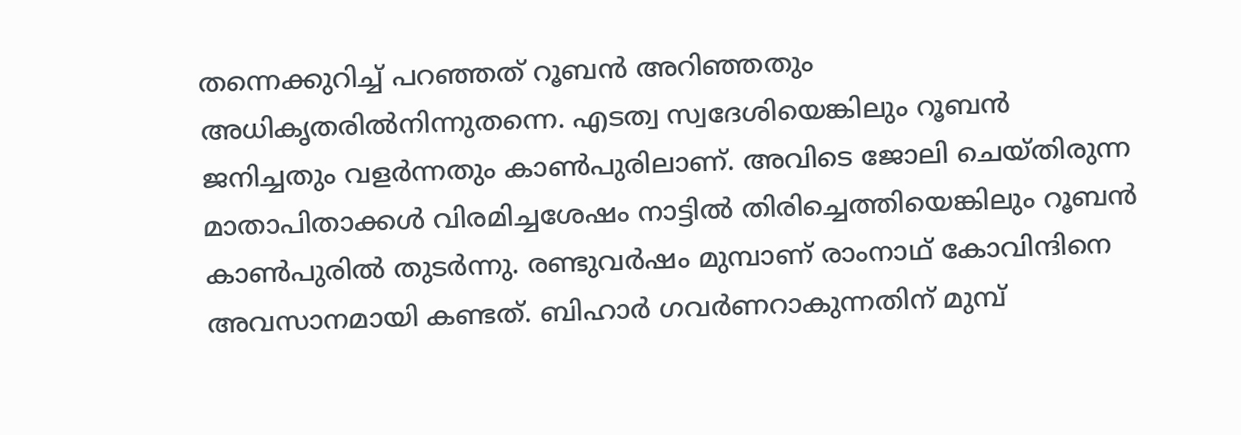തന്നെക്കുറിച്ച് പറഞ്ഞത് റൂബൻ അറിഞ്ഞതും അധികൃതരിൽനിന്നുതന്നെ. എടത്വ സ്വദേശിയെങ്കിലും റൂബൻ ജനിച്ചതും വളർന്നതും കാൺപുരിലാണ്. അവിടെ ജോലി ചെയ്തിരുന്ന മാതാപിതാക്കൾ വിരമിച്ചശേഷം നാട്ടിൽ തിരിച്ചെത്തിയെങ്കിലും റൂബൻ കാൺപുരിൽ തുടർന്നു. രണ്ടുവർഷം മുമ്പാണ് രാംനാഥ് കോവിന്ദിനെ അവസാനമായി കണ്ടത്. ബിഹാർ ഗവർണറാകുന്നതിന് മുമ്പ്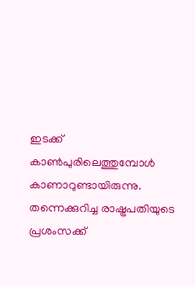ഇടക്ക് കാൺപുരിലെത്തുമ്പോൾ കാണാറുണ്ടായിരുന്നു. തന്നെക്കുറിച്ച രാഷ്ട്രപതിയുടെ പ്രശംസക്ക്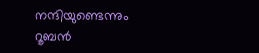നന്ദിയുണ്ടെന്നും റൂബൻ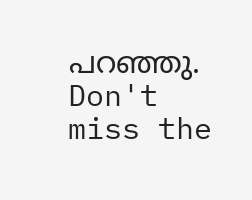പറഞ്ഞു.
Don't miss the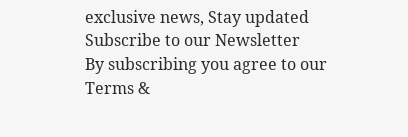exclusive news, Stay updated
Subscribe to our Newsletter
By subscribing you agree to our Terms &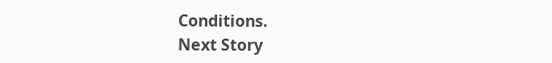Conditions.
Next Story